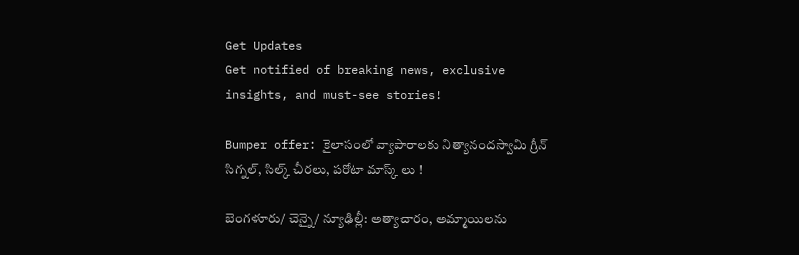Get Updates
Get notified of breaking news, exclusive insights, and must-see stories!

Bumper offer: కైలాసంలో వ్యాపారాలకు నిత్యానందస్వామి గ్రీన్ సిగ్నల్, సిల్క్ చీరలు, పరోటా మాస్క్ లు !

బెంగళూరు/ చెన్నై/ న్యూఢిల్లీ: అత్యాచారం, అమ్మాయిలను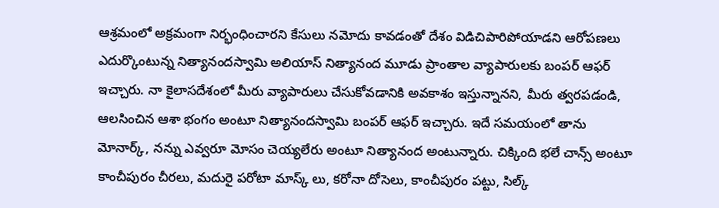ఆశ్రమంలో అక్రమంగా నిర్భంధించారని కేసులు నమోదు కావడంతో దేశం విడిచిపారిపోయాడని ఆరోపణలు ఎదుర్కొంటున్న నిత్యానందస్వామి అలియాస్ నిత్యానంద మూడు ప్రాంతాల వ్యాపారులకు బంపర్ ఆఫర్ ఇచ్చారు. నా కైలాసదేశంలో మీరు వ్యాపారులు చేసుకోవడానికి అవకాశం ఇస్తున్నానని, మీరు త్వరపడండి, ఆలసించిన ఆశా భంగం అంటూ నిత్యానందస్వామి బంపర్ ఆఫర్ ఇచ్చారు. ఇదే సమయంలో తాను మోనార్క్, నన్ను ఎవ్వరూ మోసం చెయ్యలేరు అంటూ నిత్యానంద అంటున్నారు. చిక్కింది భలే చాన్స్ అంటూ కాంచీపురం చీరలు, మదురై పరోటా మాస్క్ లు, కరోనా దోసెలు, కాంచీపురం పట్టు, సిల్క్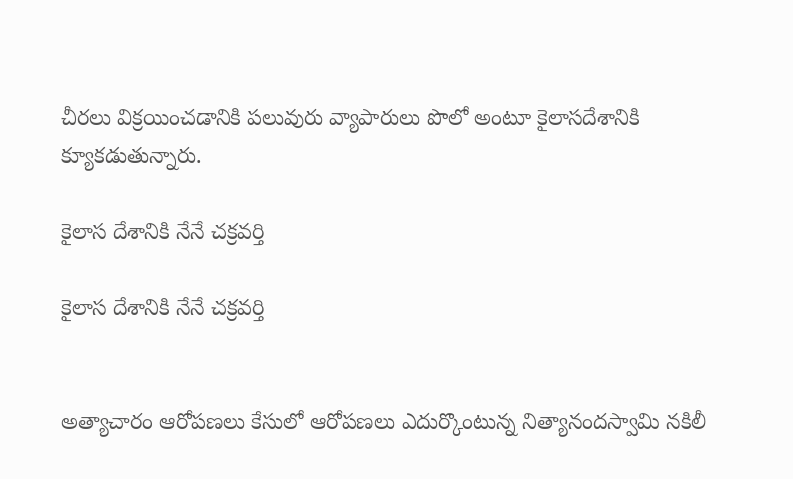చీరలు విక్రయించడానికి పలువురు వ్యాపారులు పొలో అంటూ కైలాసదేశానికి క్యూకడుతున్నారు.

కైలాస దేశానికి నేనే చక్రవర్తి

కైలాస దేశానికి నేనే చక్రవర్తి


అత్యాచారం ఆరోపణలు కేసులో ఆరోపణలు ఎదుర్కొంటున్న నిత్యానందస్వామి నకిలీ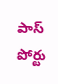పాస్ పోర్టు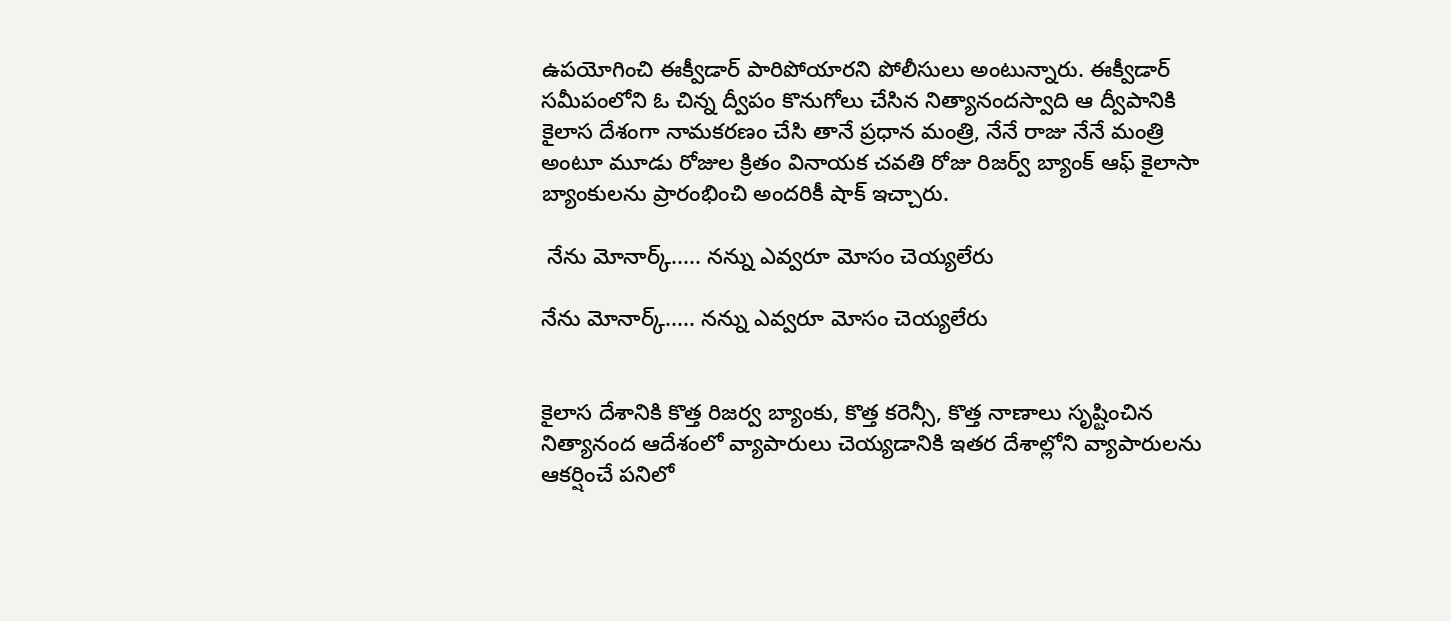ఉపయోగించి ఈక్వీడార్ పారిపోయారని పోలీసులు అంటున్నారు. ఈక్వీడార్ సమీపంలోని ఓ చిన్న ద్వీపం కొనుగోలు చేసిన నిత్యానందస్వాది ఆ ద్వీపానికి కైలాస దేశంగా నామకరణం చేసి తానే ప్రధాన మంత్రి, నేనే రాజు నేనే మంత్రి అంటూ మూడు రోజుల క్రితం వినాయక చవతి రోజు రిజర్వ్ బ్యాంక్ ఆఫ్ కైలాసా బ్యాంకులను ప్రారంభించి అందరికీ షాక్ ఇచ్చారు.

 నేను మోనార్క్..... నన్ను ఎవ్వరూ మోసం చెయ్యలేరు

నేను మోనార్క్..... నన్ను ఎవ్వరూ మోసం చెయ్యలేరు


కైలాస దేశానికి కొత్త రిజర్వ బ్యాంకు, కొత్త కరెన్సీ, కొత్త నాణాలు సృష్టించిన నిత్యానంద ఆదేశంలో వ్యాపారులు చెయ్యడానికి ఇతర దేశాల్లోని వ్యాపారులను ఆకర్షించే పనిలో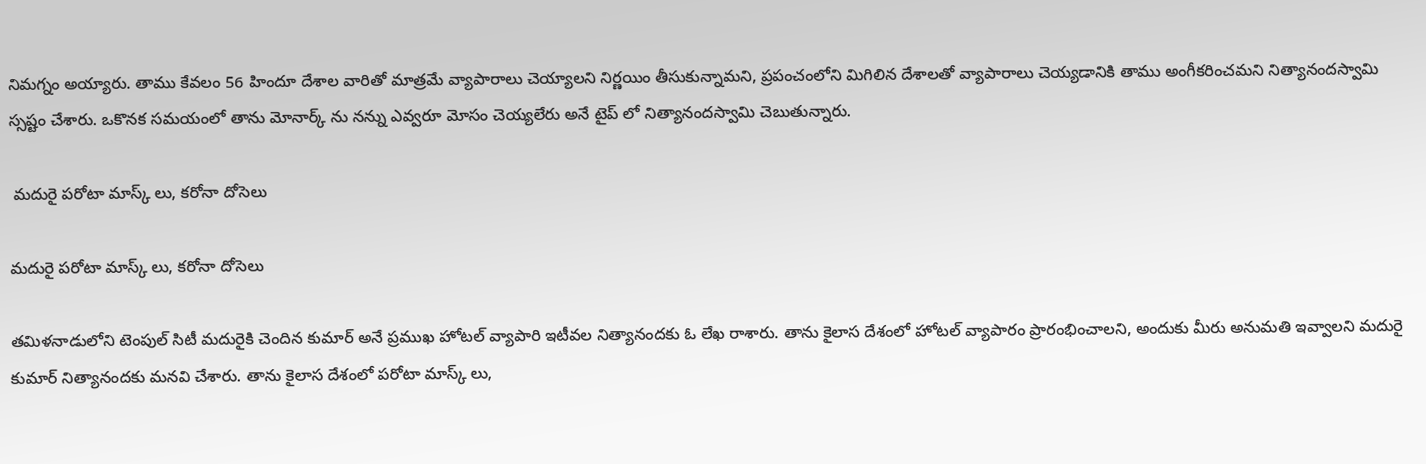నిమగ్నం అయ్యారు. తాము కేవలం 56 హిందూ దేశాల వారితో మాత్రమే వ్యాపారాలు చెయ్యాలని నిర్ణయిం తీసుకున్నామని, ప్రపంచంలోని మిగిలిన దేశాలతో వ్యాపారాలు చెయ్యడానికి తాము అంగీకరించమని నిత్యానందస్వామి స్సష్టం చేశారు. ఒకొనక సమయంలో తాను మోనార్క్ ను నన్ను ఎవ్వరూ మోసం చెయ్యలేరు అనే టైప్ లో నిత్యానందస్వామి చెబుతున్నారు.

 మదురై పరోటా మాస్క్ లు, కరోనా దోసెలు

మదురై పరోటా మాస్క్ లు, కరోనా దోసెలు

తమిళనాడులోని టెంపుల్ సిటీ మదురైకి చెందిన కుమార్ అనే ప్రముఖ హోటల్ వ్యాపారి ఇటీవల నిత్యానందకు ఓ లేఖ రాశారు. తాను కైలాస దేశంలో హోటల్ వ్యాపారం ప్రారంభించాలని, అందుకు మీరు అనుమతి ఇవ్వాలని మదురై కుమార్ నిత్యానందకు మనవి చేశారు. తాను కైలాస దేశంలో పరోటా మాస్క్ లు,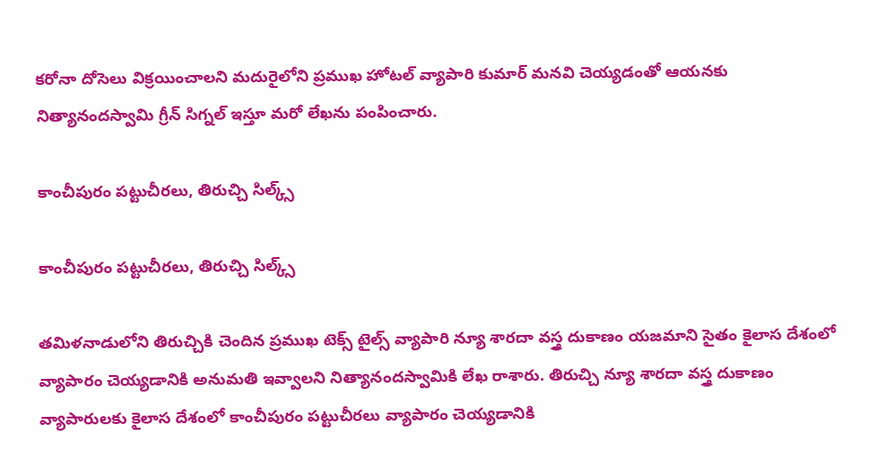కరోనా దోసెలు విక్రయించాలని మదురైలోని ప్రముఖ హోటల్ వ్యాపారి కుమార్ మనవి చెయ్యడంతో ఆయనకు నిత్యానందస్వామి గ్రీన్ సిగ్నల్ ఇస్తూ మరో లేఖను పంపించారు.

కాంచీపురం పట్టుచీరలు, తిరుచ్చి సిల్క్స్

కాంచీపురం పట్టుచీరలు, తిరుచ్చి సిల్క్స్

తమిళనాడులోని తిరుచ్చికి చెందిన ప్రముఖ టెక్స్ టైల్స్ వ్యాపారి న్యూ శారదా వస్త్ర దుకాణం యజమాని సైతం కైలాస దేశంలో వ్యాపారం చెయ్యడానికి అనుమతి ఇవ్వాలని నిత్యానందస్వామికి లేఖ రాశారు. తిరుచ్చి న్యూ శారదా వస్త్ర దుకాణం వ్యాపారులకు కైలాస దేశంలో కాంచీపురం పట్టుచీరలు వ్యాపారం చెయ్యడానికి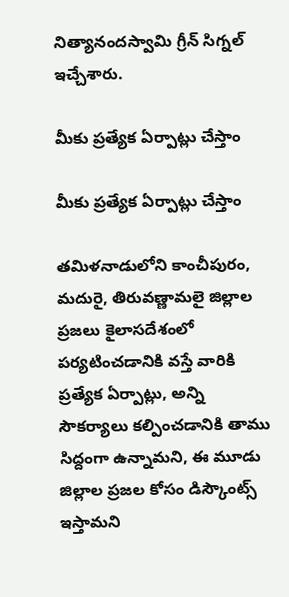నిత్యానందస్వామి గ్రీన్ సిగ్నల్ ఇచ్చేశారు.

మీకు ప్రత్యేక ఏర్పాట్లు చేస్తాం

మీకు ప్రత్యేక ఏర్పాట్లు చేస్తాం

తమిళనాడులోని కాంచీపురం, మదురై, తిరువణ్ణామలై జిల్లాల ప్రజలు కైలాసదేశంలో పర్యటించడానికి వస్తే వారికి ప్రత్యేక ఏర్పాట్లు, అన్ని సౌకర్యాలు కల్పించడానికి తాము సిద్దంగా ఉన్నామని, ఈ మూడు జిల్లాల ప్రజల కోసం డిస్కౌంట్స్ ఇస్తామని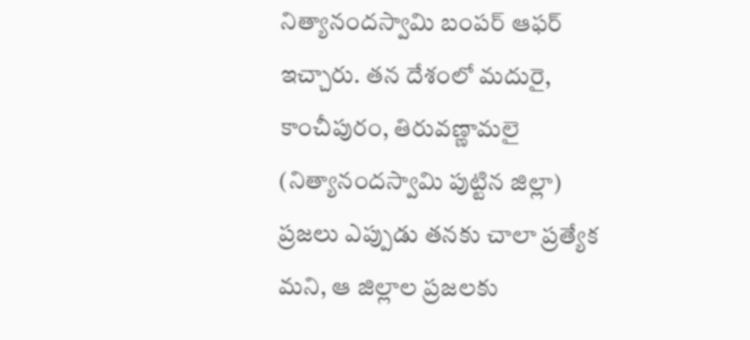నిత్యానందస్వామి బంపర్ ఆఫర్ ఇచ్చారు. తన దేశంలో మదురై, కాంచీపురం, తిరువణ్ణామలై (నిత్యానందస్వామి పుట్టిన జిల్లా) ప్రజలు ఎప్పుడు తనకు చాలా ప్రత్యేక మని, ఆ జిల్లాల ప్రజలకు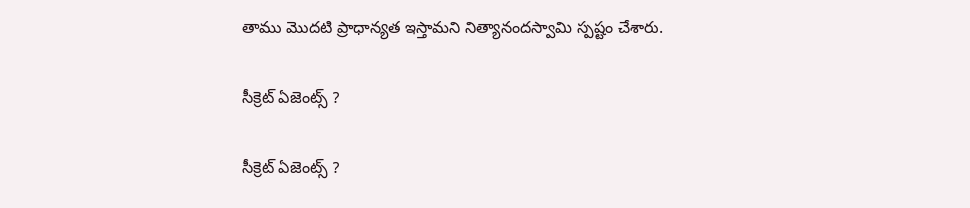తాము మొదటి ప్రాధాన్యత ఇస్తామని నిత్యానందస్వామి స్పష్టం చేశారు.

సీక్రెట్ ఏజెంట్స్ ?

సీక్రెట్ ఏజెంట్స్ ?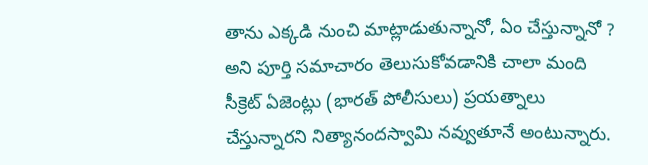తాను ఎక్కడి నుంచి మాట్లాడుతున్నానో, ఏం చేస్తున్నానో ? అని పూర్తి సమాచారం తెలుసుకోవడానికి చాలా మంది సీక్రెట్ ఏజెంట్లు (భారత్ పోలీసులు) ప్రయత్నాలు చేస్తున్నారని నిత్యానందస్వామి నవ్వుతూనే అంటున్నారు.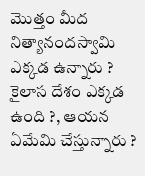మొత్తం మీద నిత్యానందస్వామి ఎక్కడ ఉన్నారు ? కైలాస దేశం ఎక్కడ ఉంది ?, ఆయన ఏమేమి చేస్తున్నారు ?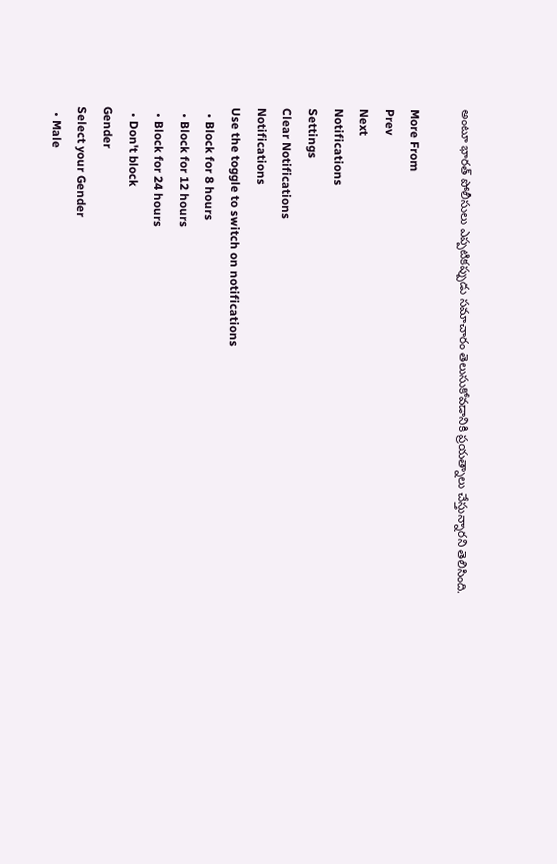అంటూ భారత్ పోలీసులు ఎప్పటికప్పుడు సమాచారం తెలుసుకోవడానికి ప్రయత్నాలు చేస్తున్నారని తెలిసింది.

More From
Prev
Next
Notifications
Settings
Clear Notifications
Notifications
Use the toggle to switch on notifications
  • Block for 8 hours
  • Block for 12 hours
  • Block for 24 hours
  • Don't block
Gender
Select your Gender
  • Male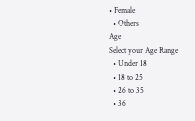• Female
  • Others
Age
Select your Age Range
  • Under 18
  • 18 to 25
  • 26 to 35
  • 36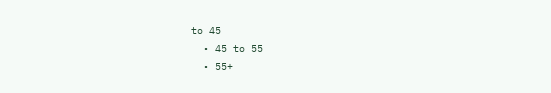to 45
  • 45 to 55
  • 55+